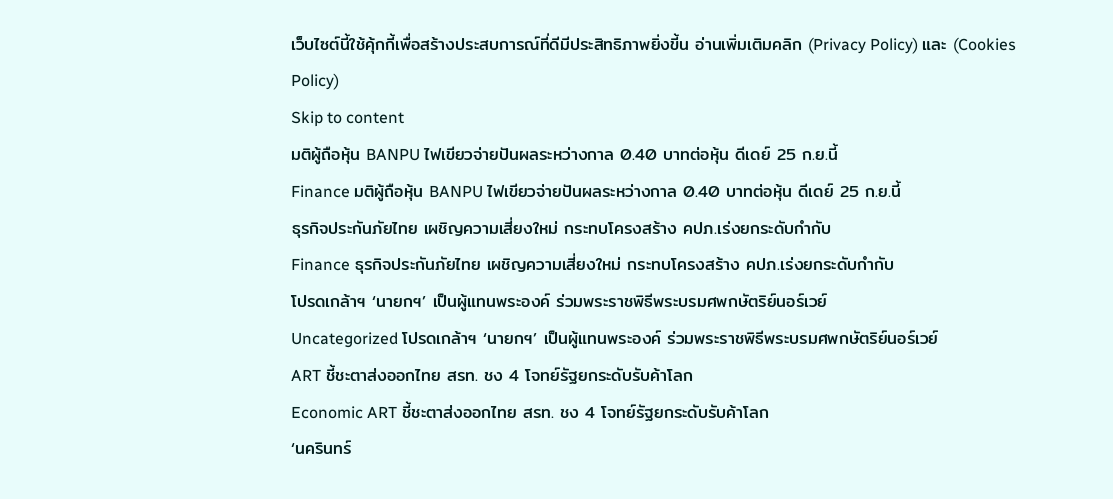เว็บไซต์นี้ใช้คุ้กกี้เพื่อสร้างประสบการณ์ที่ดีมีประสิทธิภาพยิ่งขี้น อ่านเพิ่มเติมคลิก (Privacy Policy) และ (Cookies Policy)
Skip to content
มติผู้ถือหุ้น BANPU ไฟเขียวจ่ายปันผลระหว่างกาล 0.40 บาทต่อหุ้น ดีเดย์ 25 ก.ย.นี้
Finance มติผู้ถือหุ้น BANPU ไฟเขียวจ่ายปันผลระหว่างกาล 0.40 บาทต่อหุ้น ดีเดย์ 25 ก.ย.นี้
ธุรกิจประกันภัยไทย เผชิญความเสี่ยงใหม่ กระทบโครงสร้าง คปภ.เร่งยกระดับกำกับ
Finance ธุรกิจประกันภัยไทย เผชิญความเสี่ยงใหม่ กระทบโครงสร้าง คปภ.เร่งยกระดับกำกับ
โปรดเกล้าฯ ‘นายกฯ’ เป็นผู้แทนพระองค์ ร่วมพระราชพิธีพระบรมศพกษัตริย์นอร์เวย์
Uncategorized โปรดเกล้าฯ ‘นายกฯ’ เป็นผู้แทนพระองค์ ร่วมพระราชพิธีพระบรมศพกษัตริย์นอร์เวย์
ART ชี้ชะตาส่งออกไทย สรท. ชง 4 โจทย์รัฐยกระดับรับค้าโลก
Economic ART ชี้ชะตาส่งออกไทย สรท. ชง 4 โจทย์รัฐยกระดับรับค้าโลก
‘นครินทร์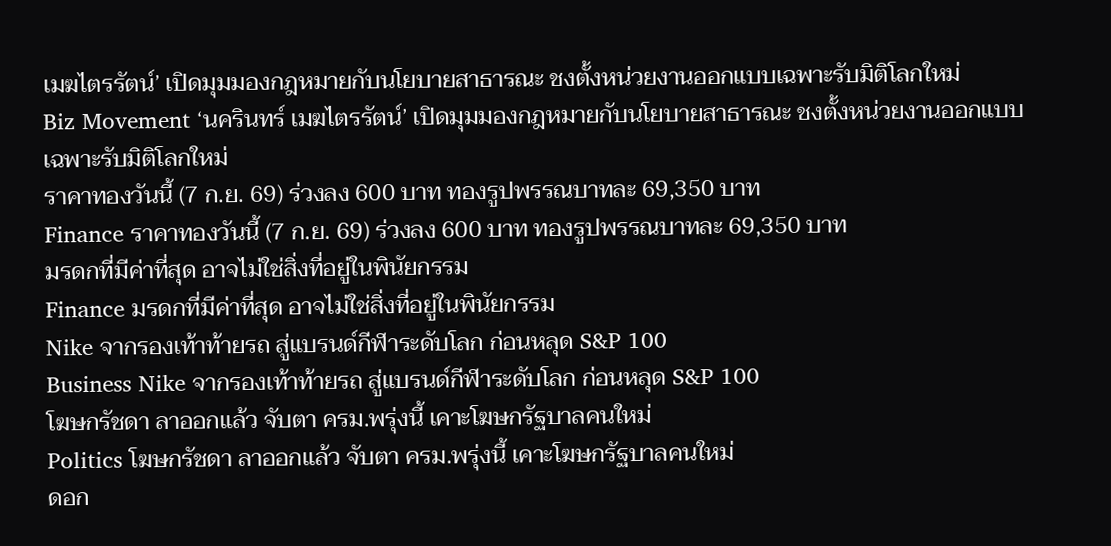เมฆไตรรัตน์’ เปิดมุมมองกฎหมายกับนโยบายสาธารณะ ชงตั้งหน่วยงานออกแบบเฉพาะรับมิติโลกใหม่
Biz Movement ‘นครินทร์ เมฆไตรรัตน์’ เปิดมุมมองกฎหมายกับนโยบายสาธารณะ ชงตั้งหน่วยงานออกแบบเฉพาะรับมิติโลกใหม่
ราคาทองวันนี้ (7 ก.ย. 69) ร่วงลง 600 บาท ทองรูปพรรณบาทละ 69,350 บาท
Finance ราคาทองวันนี้ (7 ก.ย. 69) ร่วงลง 600 บาท ทองรูปพรรณบาทละ 69,350 บาท
มรดกที่มีค่าที่สุด อาจไม่ใช่สิ่งที่อยู่ในพินัยกรรม
Finance มรดกที่มีค่าที่สุด อาจไม่ใช่สิ่งที่อยู่ในพินัยกรรม
Nike จากรองเท้าท้ายรถ สู่แบรนด์กีฬาระดับโลก ก่อนหลุด S&P 100
Business Nike จากรองเท้าท้ายรถ สู่แบรนด์กีฬาระดับโลก ก่อนหลุด S&P 100
โฆษกรัชดา ลาออกแล้ว จับตา ครม.พรุ่งนี้ เคาะโฆษกรัฐบาลคนใหม่
Politics โฆษกรัชดา ลาออกแล้ว จับตา ครม.พรุ่งนี้ เคาะโฆษกรัฐบาลคนใหม่
ดอก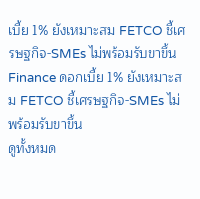เบี้ย 1% ยังเหมาะสม FETCO ชี้เศรษฐกิจ-SMEs ไม่พร้อมรับขาขึ้น
Finance ดอกเบี้ย 1% ยังเหมาะสม FETCO ชี้เศรษฐกิจ-SMEs ไม่พร้อมรับขาขึ้น
ดูทั้งหมด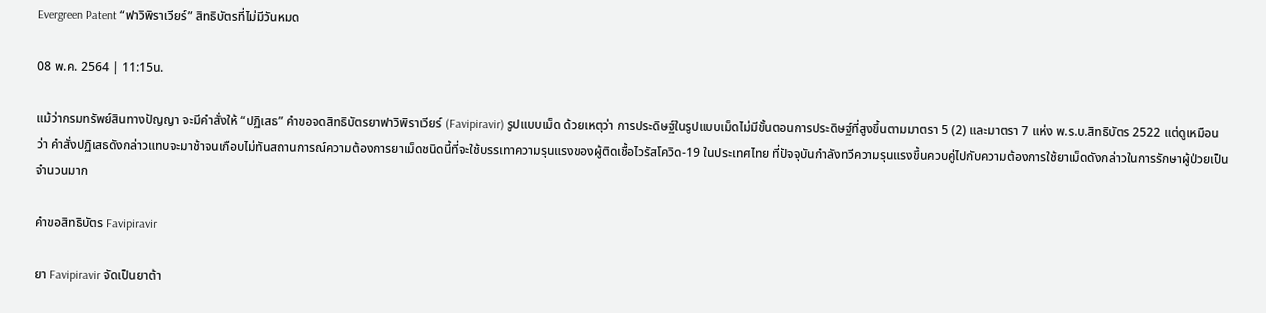Evergreen Patent “ฟาวิพิราเวียร์” สิทธิบัตรที่ไม่มีวันหมด

08 พ.ค. 2564 | 11:15น.

แม้ว่ากรมทรัพย์สินทางปัญญา จะมีคำสั่งให้ “ปฏิเสธ” คำขอจดสิทธิบัตรยาฟาวิพิราเวียร์ (Favipiravir) รูปแบบเม็ด ด้วยเหตุว่า การประดิษฐ์ในรูปแบบเม็ดไม่มีขั้นตอนการประดิษฐ์ที่สูงขึ้นตามมาตรา 5 (2) และมาตรา 7 แห่ง พ.ร.บ.สิทธิบัตร 2522 แต่ดูเหมือนว่า คำสั่งปฏิเสธดังกล่าวแทบจะมาช้าจนเกือบไม่ทันสถานการณ์ความต้องการยาเม็ดชนิดนี้ที่จะใช้บรรเทาความรุนแรงของผู้ติดเชื้อไวรัสโควิด-19 ในประเทศไทย ที่ปัจจุบันกำลังทวีความรุนแรงขึ้นควบคู่ไปกับความต้องการใช้ยาเม็ดดังกล่าวในการรักษาผู้ป่วยเป็นจำนวนมาก

คำขอสิทธิบัตร Favipiravir

ยา Favipiravir จัดเป็นยาต้า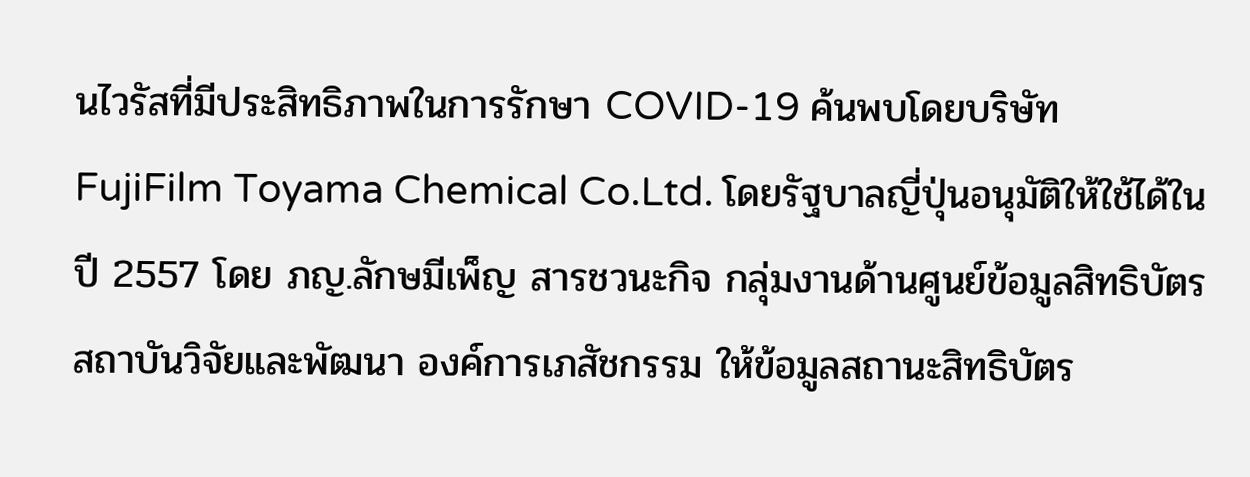นไวรัสที่มีประสิทธิภาพในการรักษา COVID-19 ค้นพบโดยบริษัท FujiFilm Toyama Chemical Co.Ltd. โดยรัฐบาลญี่ปุ่นอนุมัติให้ใช้ได้ในปี 2557 โดย ภญ.ลักษมีเพ็ญ สารชวนะกิจ กลุ่มงานด้านศูนย์ข้อมูลสิทธิบัตร สถาบันวิจัยและพัฒนา องค์การเภสัชกรรม ให้ข้อมูลสถานะสิทธิบัตร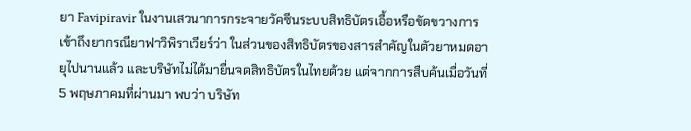ยา Favipiravir ในงานเสวนาการกระจายวัคซีนระบบสิทธิบัตรเอื้อหรือขัดขวางการเข้าถึงยากรณียาฟาวิพิราเวียร์ว่า ในส่วนของสิทธิบัตรของสารสำคัญในตัวยาหมดอายุไปนานแล้ว และบริษัทไม่ได้มายื่นจดสิทธิบัตรในไทยด้วย แต่จากการสืบค้นเมื่อวันที่ 5 พฤษภาคมที่ผ่านมา พบว่า บริษัท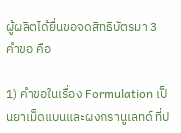ผู้ผลิตได้ยื่นขอจดสิทธิบัตรมา 3 คำขอ คือ

1) คำขอในเรื่อง Formulation เป็นยาเม็ดแบนและผงกรานูเลทด์ ที่ป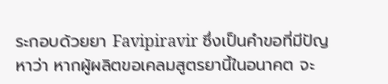ระกอบด้วยยา Favipiravir ซึ่งเป็นคำขอที่มีปัญหาว่า หากผู้ผลิตขอเคลมสูตรยานี้ในอนาคต จะ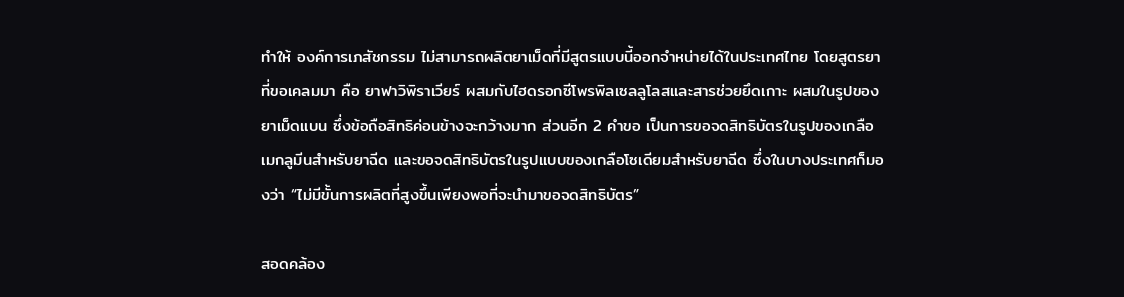ทำให้ องค์การเภสัชกรรม ไม่สามารถผลิตยาเม็ดที่มีสูตรแบบนี้ออกจำหน่ายได้ในประเทศไทย โดยสูตรยาที่ขอเคลมมา คือ ยาฟาวิพิราเวียร์ ผสมกับไฮดรอกซีโพรพิลเซลลูโลสและสารช่วยยึดเกาะ ผสมในรูปของยาเม็ดแบน ซึ่งข้อถือสิทธิค่อนข้างจะกว้างมาก ส่วนอีก 2 คำขอ เป็นการขอจดสิทธิบัตรในรูปของเกลือเมกลูมีนสำหรับยาฉีด และขอจดสิทธิบัตรในรูปแบบของเกลือโซเดียมสำหรับยาฉีด ซึ่งในบางประเทศก็มองว่า “ไม่มีขั้นการผลิตที่สูงขึ้นเพียงพอที่จะนำมาขอจดสิทธิบัตร”

สอดคล้อง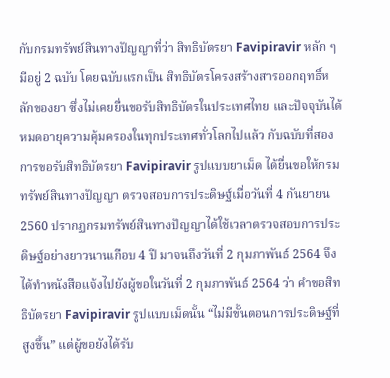กับกรมทรัพย์สินทางปัญญาที่ว่า สิทธิบัตรยา Favipiravir หลัก ๆ มีอยู่ 2 ฉบับ โดยฉบับแรกเป็น สิทธิบัตรโครงสร้างสารออกฤทธิ์หลักของยา ซึ่งไม่เคยยื่นขอรับสิทธิบัตรในประเทศไทย และปัจจุบันได้หมดอายุความคุ้มครองในทุกประเทศทั่วโลกไปแล้ว กับฉบับที่สอง การขอรับสิทธิบัตรยา Favipiravir รูปแบบยาเม็ด ได้ยื่นขอให้กรมทรัพย์สินทางปัญญา ตรวจสอบการประดิษฐ์เมื่อวันที่ 4 กันยายน 2560 ปรากฏกรมทรัพย์สินทางปัญญาได้ใช้เวลาตรวจสอบการประดิษฐ์อย่างยาวนานเกือบ 4 ปี มาจนถึงวันที่ 2 กุมภาพันธ์ 2564 จึงได้ทำหนังสือแจ้งไปยังผู้ขอในวันที่ 2 กุมภาพันธ์ 2564 ว่า คำขอสิทธิบัตรยา Favipiravir รูปแบบเม็ดนั้น “ไม่มีขั้นตอนการประดิษฐ์ที่สูงขึ้น” แต่ผู้ขอยังได้รับ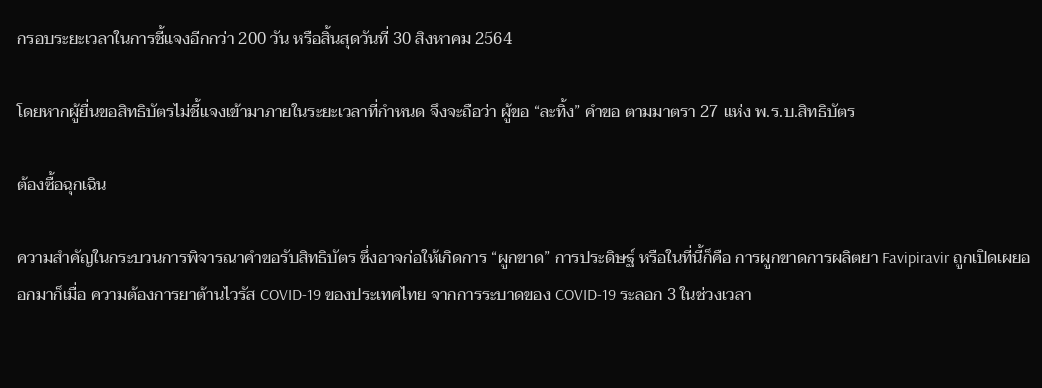กรอบระยะเวลาในการชี้แจงอีกกว่า 200 วัน หรือสิ้นสุดวันที่ 30 สิงหาคม 2564

โดยหากผู้ยื่นขอสิทธิบัตรไม่ชี้แจงเข้ามาภายในระยะเวลาที่กำหนด จึงจะถือว่า ผู้ขอ “ละทิ้ง” คำขอ ตามมาตรา 27 แห่ง พ.ร.บ.สิทธิบัตร

ต้องซื้อฉุกเฉิน

ความสำคัญในกระบวนการพิจารณาคำขอรับสิทธิบัตร ซึ่งอาจก่อให้เกิดการ “ผูกขาด” การประดิษฐ์ หรือในที่นี้ก็คือ การผูกขาดการผลิตยา Favipiravir ถูกเปิดเผยออกมาก็เมื่อ ความต้องการยาต้านไวรัส COVID-19 ของประเทศไทย จากการระบาดของ COVID-19 ระลอก 3 ในช่วงเวลา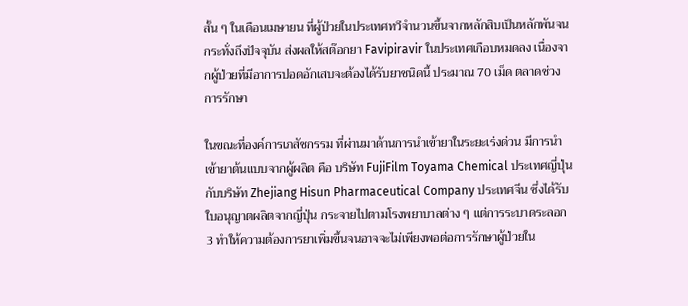สั้น ๆ ในเดือนเมษายน ที่ผู้ป่วยในประเทศทวีจำนวนขึ้นจากหลักสิบเป็นหลักพันจนกระทั่งถึงปัจจุบัน ส่งผลให้สต๊อกยา Favipiravir ในประเทศเกือบหมดลง เนื่องจากผู้ป่วยที่มีอาการปอดอักเสบจะต้องได้รับยาชนิดนี้ ประมาณ 70 เม็ด ตลาดช่วงการรักษา

ในขณะที่องค์การเภสัชกรรม ที่ผ่านมาด้านการนำเข้ายาในระยะเร่งด่วน มีการนำเข้ายาต้นแบบจากผู้ผลิต คือ บริษัท FujiFilm Toyama Chemical ประเทศญี่ปุ่น กับบริษัท Zhejiang Hisun Pharmaceutical Company ประเทศจีน ซึ่งได้รับใบอนุญาตผลิตจากญี่ปุ่น กระจายไปตามโรงพยาบาลต่าง ๆ แต่การระบาดระลอก 3 ทำให้ความต้องการยาเพิ่มขึ้นจนอาจจะไม่เพียงพอต่อการรักษาผู้ป่วยใน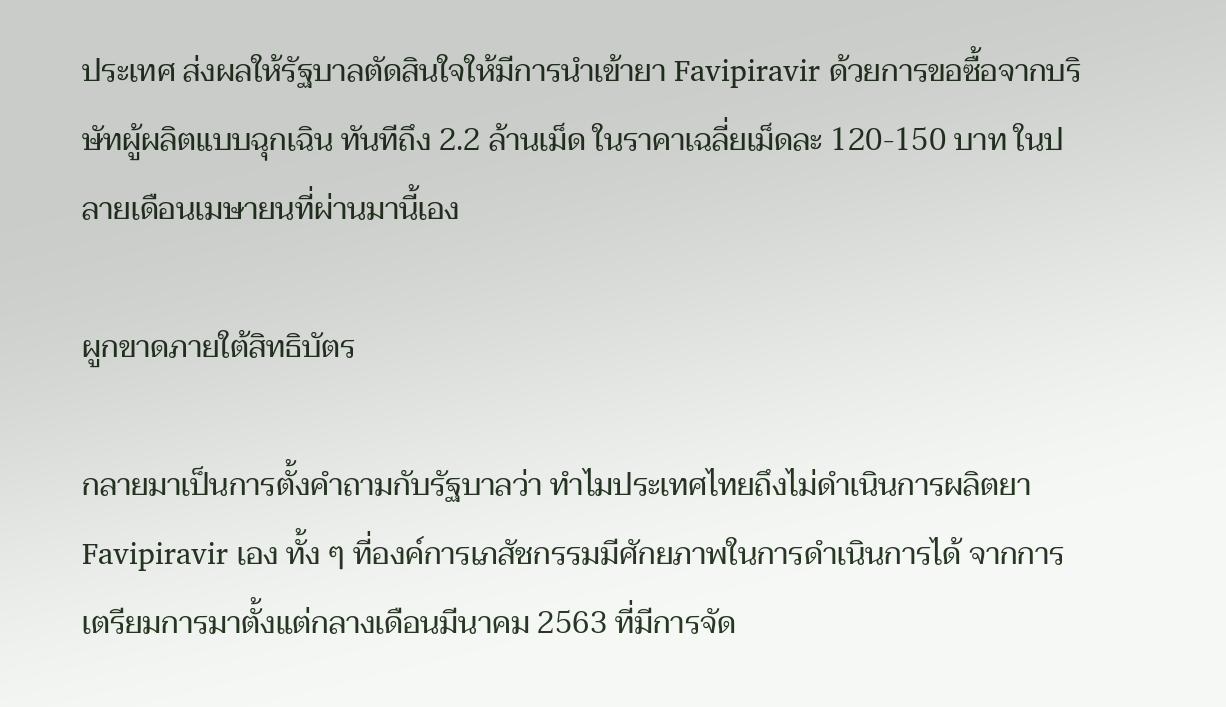ประเทศ ส่งผลให้รัฐบาลตัดสินใจให้มีการนำเข้ายา Favipiravir ด้วยการขอซื้อจากบริษัทผู้ผลิตแบบฉุกเฉิน ทันทีถึง 2.2 ล้านเม็ด ในราคาเฉลี่ยเม็ดละ 120-150 บาท ในปลายเดือนเมษายนที่ผ่านมานี้เอง

ผูกขาดภายใต้สิทธิบัตร

กลายมาเป็นการตั้งคำถามกับรัฐบาลว่า ทำไมประเทศไทยถึงไม่ดำเนินการผลิตยา Favipiravir เอง ทั้ง ๆ ที่องค์การเภสัชกรรมมีศักยภาพในการดำเนินการได้ จากการเตรียมการมาตั้งแต่กลางเดือนมีนาคม 2563 ที่มีการจัด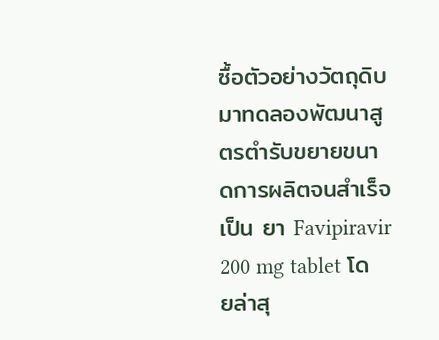ซื้อตัวอย่างวัตถุดิบมาทดลองพัฒนาสูตรตำรับขยายขนาดการผลิตจนสำเร็จเป็น ยา Favipiravir 200 mg tablet โดยล่าสุ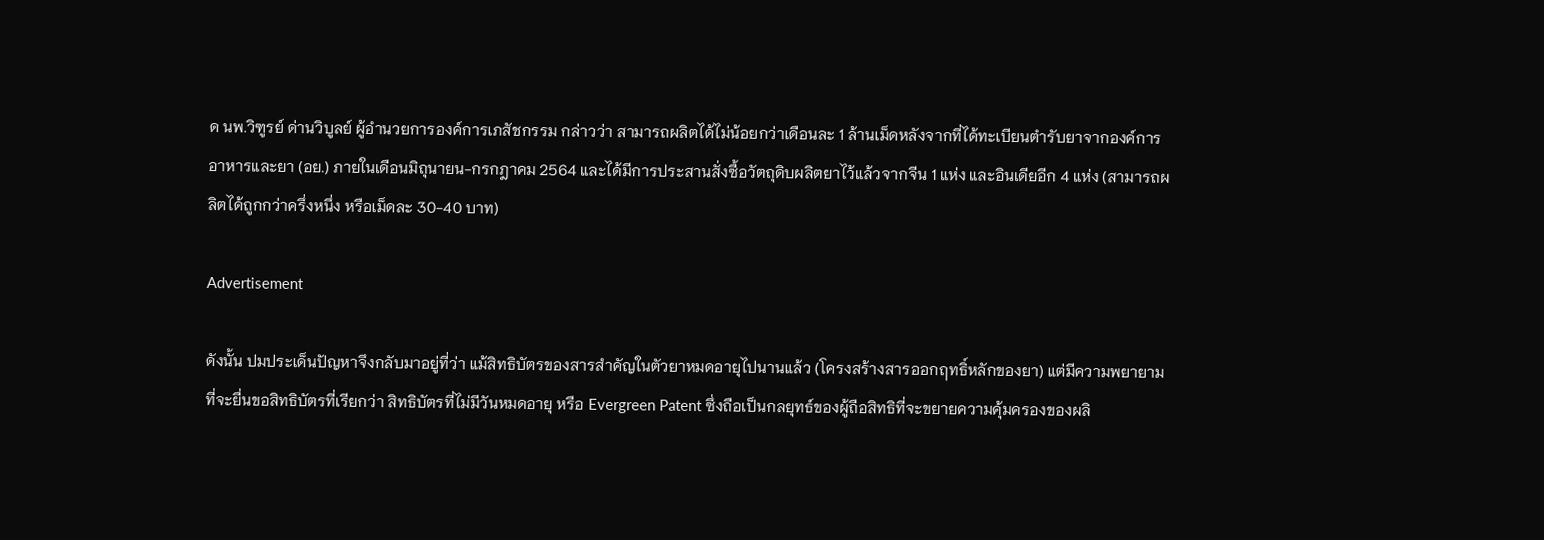ด นพ.วิฑูรย์ ด่านวิบูลย์ ผู้อำนวยการองค์การเภสัชกรรม กล่าวว่า สามารถผลิตได้ไม่น้อยกว่าเดือนละ 1 ล้านเม็ดหลังจากที่ได้ทะเบียนตำรับยาจากองค์การอาหารและยา (อย.) ภายในเดือนมิถุนายน-กรกฎาคม 2564 และได้มีการประสานสั่งซื้อวัตถุดิบผลิตยาไว้แล้วจากจีน 1 แห่ง และอินเดียอีก 4 แห่ง (สามารถผลิตได้ถูกกว่าครึ่งหนึ่ง หรือเม็ดละ 30-40 บาท)

Advertisement

ดังนั้น ปมประเด็นปัญหาจึงกลับมาอยู่ที่ว่า แม้สิทธิบัตรของสารสำคัญในตัวยาหมดอายุไปนานแล้ว (โครงสร้างสารออกฤทธิ์หลักของยา) แต่มีความพยายามที่จะยื่นขอสิทธิบัตรที่เรียกว่า สิทธิบัตรที่ไม่มีวันหมดอายุ หรือ Evergreen Patent ซึ่งถือเป็นกลยุทธ์ของผู้ถือสิทธิที่จะขยายความคุ้มครองของผลิ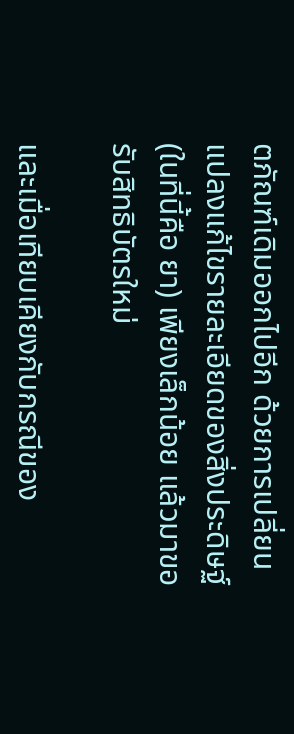ตภัณฑ์เดิมออกไปอีก ด้วยการเปลี่ยนแปลงแก้ไขรายละเอียดของสิ่งประดิษฐ์ (ในที่นี้คือ ยา) เพียงเล็กน้อย แล้วมาขอรับสิทธิบัตรใหม่

และเมื่อเทียบเคียงกับกรณีของ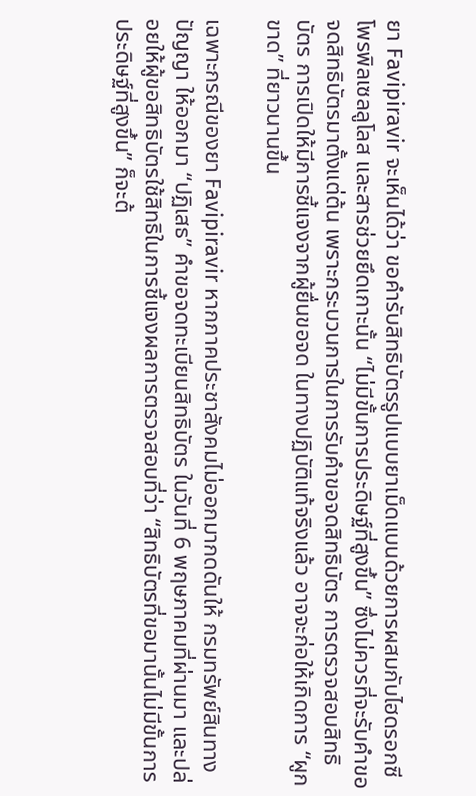ยา Favipiravir จะเห็นได้ว่า ขอคำรับสิทธิบัตรรูปแบบยาเม็ดแบนด้วยการผสมกับไฮดรอกซีโพรพิลเซลลูโลส และสารช่วยยึดเกาะนั้น “ไม่มีขั้นการประดิษฐ์ที่สูงขึ้น” ซึ่งไม่ควรที่จะรับคำขอจดสิทธิบัตรมาตั้งแต่ต้น เพราะกระบวนการในการรับคำขอจดสิทธิบัตร การตรวจสอบสิทธิบัตร การเปิดให้มีการชี้แจงจากผู้ยื่นขอจด ในทางปฏิบัติแท้จริงแล้ว อาจจะก่อให้เกิดการ “ผูกขาด” ที่ยาวนานขึ้น

เฉพาะกรณีของยา Favipiravir หากภาคประชาสังคมไม่ออกมากดดันให้ กรมทรัพย์สินทางปัญญา ให้ออกมา “ปฏิเสธ” คำขอจดทะเบียนสิทธิบัตร ในวันที่ 6 พฤษภาคมที่ผ่านมา และปล่อยให้ผู้ขอสิทธิบัตรใช้สิทธิในการชี้แจงผลการตรวจสอบที่ว่า “สิทธิบัตรที่ขอมานั้นไม่มีขั้นการประดิษฐ์ที่สูงขึ้น” ก็จะต้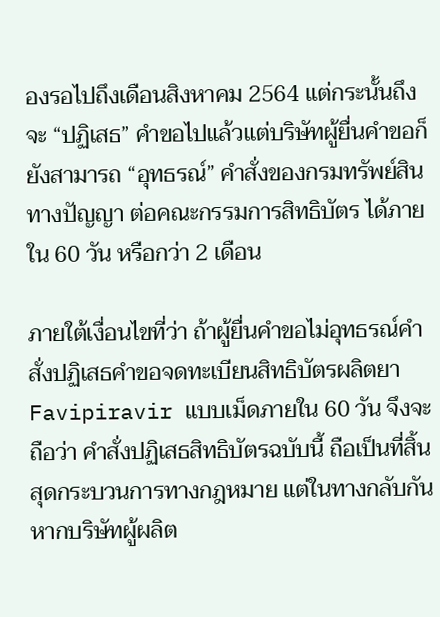องรอไปถึงเดือนสิงหาคม 2564 แต่กระนั้นถึงจะ “ปฏิเสธ” คำขอไปแล้วแต่บริษัทผู้ยื่นคำขอก็ยังสามารถ “อุทธรณ์” คำสั่งของกรมทรัพย์สินทางปัญญา ต่อคณะกรรมการสิทธิบัตร ได้ภายใน 60 วัน หรือกว่า 2 เดือน

ภายใต้เงื่อนไขที่ว่า ถ้าผู้ยื่นคำขอไม่อุทธรณ์คำสั่งปฏิเสธคำขอจดทะเบียนสิทธิบัตรผลิตยา Favipiravir แบบเม็ดภายใน 60 วัน จึงจะถือว่า คำสั่งปฏิเสธสิทธิบัตรฉบับนี้ ถือเป็นที่สิ้นสุดกระบวนการทางกฎหมาย แต่ในทางกลับกัน หากบริษัทผู้ผลิต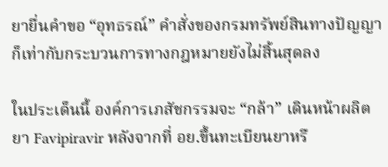ยายื่นคำขอ “อุทธรณ์” คำสั่งของกรมทรัพย์สินทางปัญญา ก็เท่ากับกระบวนการทางกฎหมายยังไม่สิ้นสุดลง

ในประเด็นนี้ องค์การเภสัชกรรมจะ “กล้า” เดินหน้าผลิตยา Favipiravir หลังจากที่ อย.ขึ้นทะเบียนยาหรื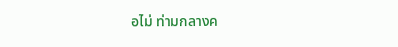อไม่ ท่ามกลางค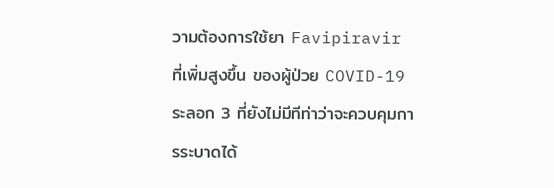วามต้องการใช้ยา Favipiravir ที่เพิ่มสูงขึ้น ของผู้ป่วย COVID-19 ระลอก 3 ที่ยังไม่มีทีท่าว่าจะควบคุมการระบาดได้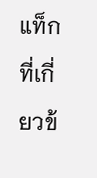แท็กที่เกี่ยวข้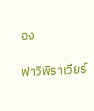อง

ฟาวิพิราเวียร์